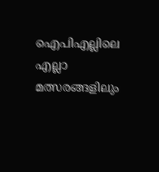ഐപിഎല്ലിലെ എല്ലാ മത്സരങ്ങളിലും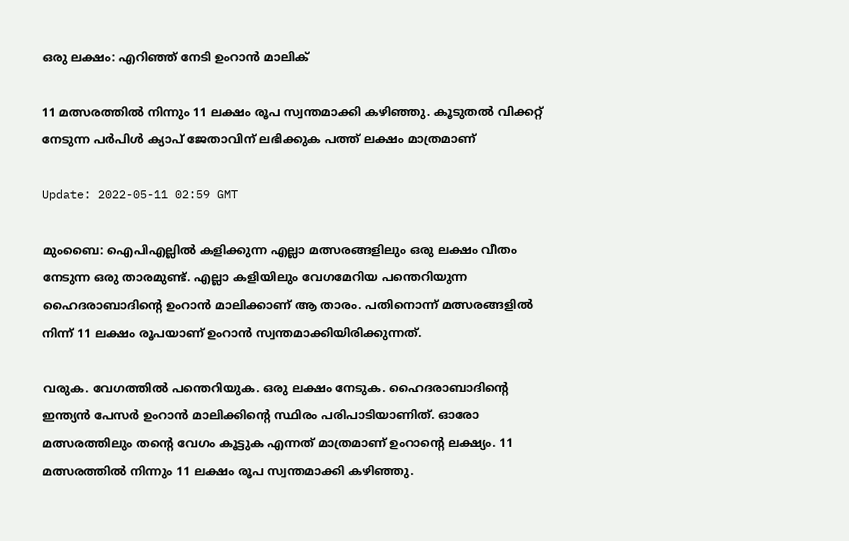ഒരു ലക്ഷം: എറിഞ്ഞ് നേടി ഉംറാൻ മാലിക്‌

11 മത്സരത്തിൽ നിന്നും 11 ലക്ഷം രൂപ സ്വന്തമാക്കി കഴിഞ്ഞു. കൂടുതൽ വിക്കറ്റ് നേടുന്ന പർപിൾ ക്യാപ് ജേതാവിന് ലഭിക്കുക പത്ത് ലക്ഷം മാത്രമാണ്

Update: 2022-05-11 02:59 GMT

മുംബൈ: ഐപിഎല്ലിൽ കളിക്കുന്ന എല്ലാ മത്സരങ്ങളിലും ഒരു ലക്ഷം വീതം നേടുന്ന ഒരു താരമുണ്ട്. എല്ലാ കളിയിലും വേഗമേറിയ പന്തെറിയുന്ന ഹൈദരാബാദിന്റെ ഉംറാൻ മാലിക്കാണ് ആ താരം. പതിനൊന്ന് മത്സരങ്ങളിൽ നിന്ന് 11 ലക്ഷം രൂപയാണ് ഉംറാൻ സ്വന്തമാക്കിയിരിക്കുന്നത്.

വരുക. വേഗത്തിൽ പന്തെറിയുക. ഒരു ലക്ഷം നേടുക. ഹൈദരാബാദിന്റെ ഇന്ത്യൻ പേസർ ഉംറാൻ മാലിക്കിന്റെ സ്ഥിരം പരിപാടിയാണിത്. ഓരോ മത്സരത്തിലും തന്റെ വേഗം കൂട്ടുക എന്നത് മാത്രമാണ് ഉംറാന്റെ ലക്ഷ്യം. 11 മത്സരത്തിൽ നിന്നും 11 ലക്ഷം രൂപ സ്വന്തമാക്കി കഴിഞ്ഞു.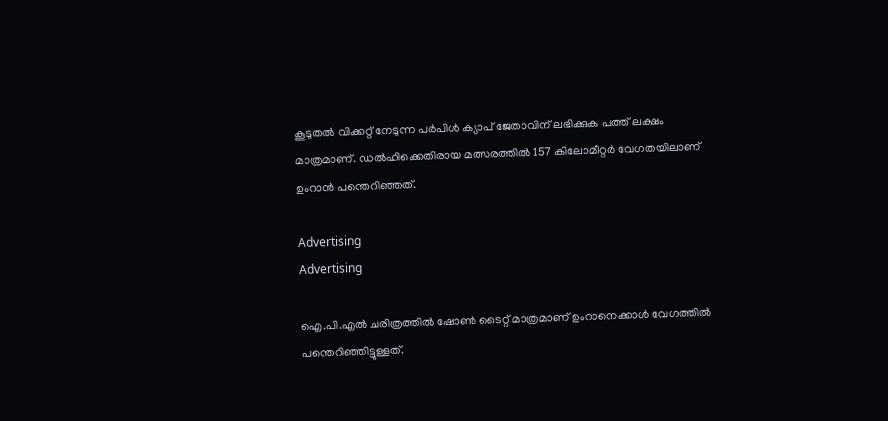കൂടുതൽ വിക്കറ്റ് നേടുന്ന പർപിൾ ക്യാപ് ജേതാവിന് ലഭിക്കുക പത്ത് ലക്ഷം മാത്രമാണ്. ഡൽഹിക്കെതിരായ മത്സരത്തിൽ 157 കിലോമീറ്റർ വേഗതയിലാണ് ഉംറാൻ പന്തെറിഞ്ഞത്.

Advertising
Advertising

ഐ.പി.എൽ ചരിത്രത്തിൽ ഷോൺ ടൈറ്റ് മാത്രമാണ് ഉംറാനെക്കാൾ വേഗത്തിൽ പന്തെറിഞ്ഞിട്ടുള്ളത്.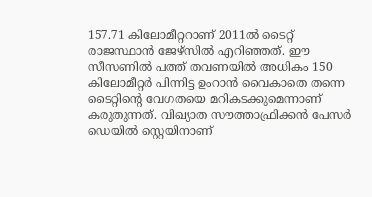157.71 കിലോമീറ്ററാണ് 2011ൽ ടൈറ്റ് രാജസ്ഥാൻ ജേഴ്സിൽ എറിഞ്ഞത്. ഈ സീസണിൽ പത്ത് തവണയിൽ അധികം 150 കിലോമീറ്റർ പിന്നിട്ട ഉംറാൻ വൈകാതെ തന്നെ ടൈറ്റിന്റെ വേഗതയെ മറികടക്കുമെന്നാണ് കരുതുന്നത്. വിഖ്യാത സൗത്താഫ്രിക്കൻ പേസർ ഡെയിൽ സ്റ്റെയിനാണ്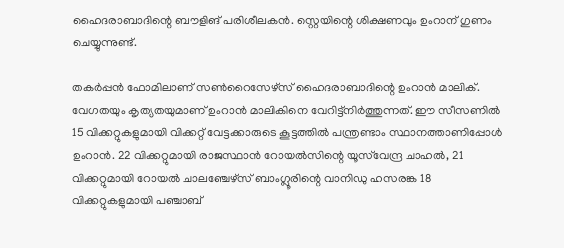ഹൈദരാബാദിന്റെ ബൗളിങ് പരിശീലകൻ. സ്റ്റെയിന്റെ ശിക്ഷണവും ഉംറാന് ഗുണം ചെയ്യുന്നുണ്ട്.

തകർപ്പൻ ഫോമിലാണ് സൺറൈസേഴ്‌സ് ഹൈദരാബാദിന്റെ ഉംറാൻ മാലിക്. വേഗതയും കൃത്യതയുമാണ് ഉംറാൻ മാലികിനെ വേറിട്ട്‌നിർത്തുന്നത്. ഈ സീസണിൽ 15 വിക്കറ്റുകളുമായി വിക്കറ്റ് വേട്ടക്കാരുടെ കൂട്ടത്തില്‍ പന്ത്രണ്ടാം സ്ഥാനത്താണിപ്പോള്‍ ഉംറാന്‍. 22 വിക്കറ്റുമായി രാജസ്ഥാൻ റോയൽസിന്റെ യൂസ്‌വേന്ദ്ര ചാഹൽ, 21 വിക്കറ്റുമായി റോയൽ ചാലഞ്ചേഴ്‌സ് ബാംഗ്ലൂരിന്റെ വാനിഡു ഹസരങ്ക 18 വിക്കറ്റുകളുമായി പഞ്ചാബ്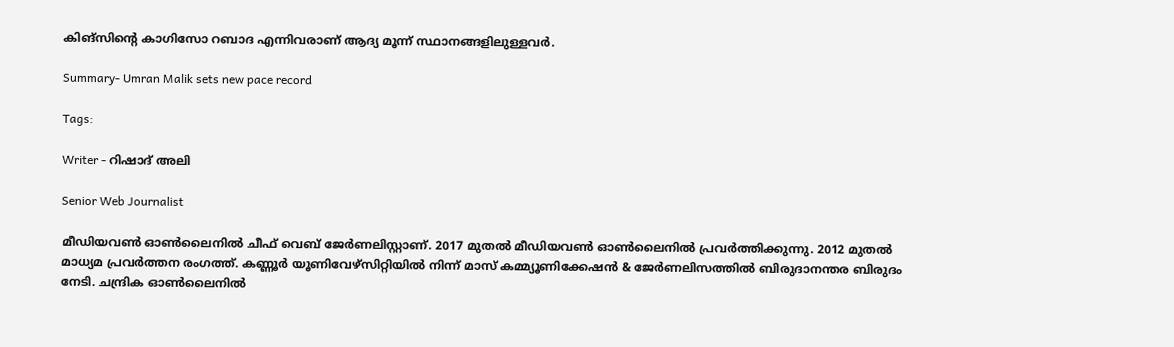കിങ്‌സിന്റെ കാഗിസോ റബാദ എന്നിവരാണ് ആദ്യ മൂന്ന് സ്ഥാനങ്ങളിലുള്ളവർ.

Summary- Umran Malik sets new pace record

Tags:

Writer - റിഷാദ് അലി

Senior Web Journalist

മീഡിയവൺ ഓൺലൈനിൽ ചീഫ് വെബ് ജേർണലിസ്റ്റാണ്. 2017 മുതൽ മീഡിയവൺ ഓൺലൈനിൽ പ്രവർത്തിക്കുന്നു. 2012 മുതൽ മാധ്യമ പ്രവർത്തന രംഗത്ത്. കണ്ണൂര്‍ യൂണിവേഴ്‌സിറ്റിയിൽ നിന്ന് മാസ് കമ്മ്യൂണിക്കേഷന്‍ & ജേര്‍ണലിസത്തില്‍ ബിരുദാനന്തര ബിരുദം നേടി. ചന്ദ്രിക ഓണ്‍ലൈനില്‍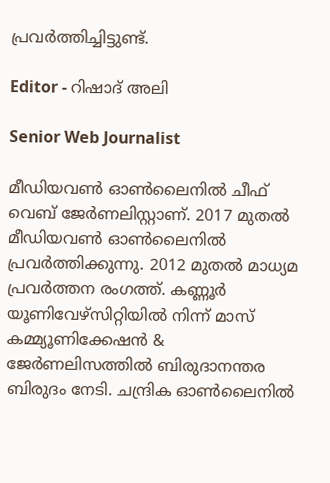പ്രവര്‍ത്തിച്ചിട്ടുണ്ട്.

Editor - റിഷാദ് അലി

Senior Web Journalist

മീഡിയവൺ ഓൺലൈനിൽ ചീഫ് വെബ് ജേർണലിസ്റ്റാണ്. 2017 മുതൽ മീഡിയവൺ ഓൺലൈനിൽ പ്രവർത്തിക്കുന്നു. 2012 മുതൽ മാധ്യമ പ്രവർത്തന രംഗത്ത്. കണ്ണൂര്‍ യൂണിവേഴ്‌സിറ്റിയിൽ നിന്ന് മാസ് കമ്മ്യൂണിക്കേഷന്‍ & ജേര്‍ണലിസത്തില്‍ ബിരുദാനന്തര ബിരുദം നേടി. ചന്ദ്രിക ഓണ്‍ലൈനില്‍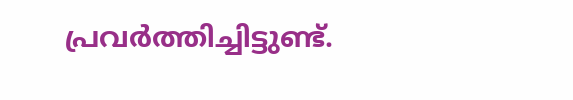പ്രവര്‍ത്തിച്ചിട്ടുണ്ട്.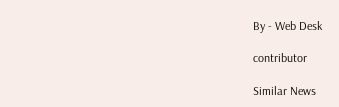By - Web Desk

contributor

Similar News